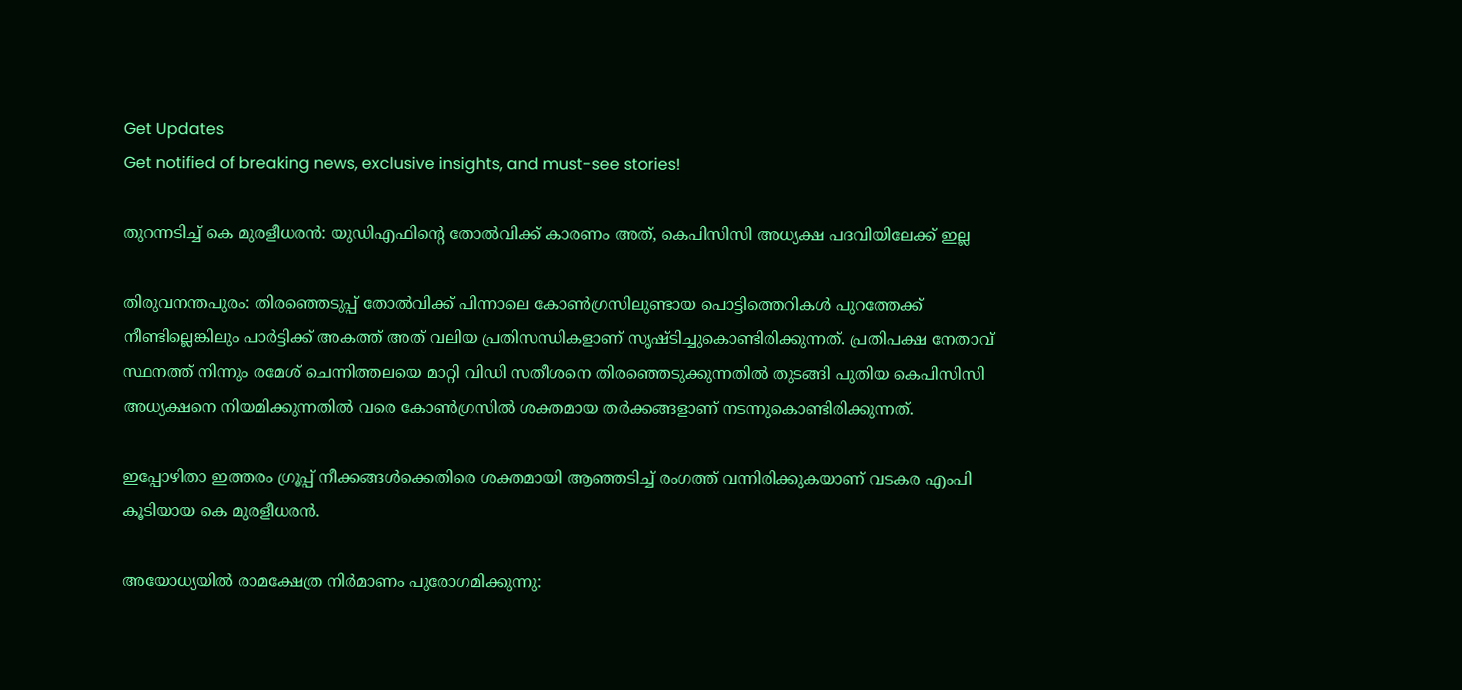Get Updates
Get notified of breaking news, exclusive insights, and must-see stories!

തുറന്നടിച്ച് കെ മുരളീധരന്‍: യുഡിഎഫിന്‍റെ തോല്‍വിക്ക് കാരണം അത്, കെപിസിസി അധ്യക്ഷ പദവിയിലേക്ക് ഇല്ല

തിരുവനന്തപുരം: തിരഞ്ഞെടുപ്പ് തോല്‍വിക്ക് പിന്നാലെ കോണ്‍ഗ്രസിലുണ്ടായ പൊട്ടിത്തെറികള്‍ പുറത്തേക്ക് നീണ്ടില്ലെങ്കിലും പാര്‍ട്ടിക്ക് അകത്ത് അത് വലിയ പ്രതിസന്ധികളാണ് സൃഷ്ടിച്ചുകൊണ്ടിരിക്കുന്നത്. പ്രതിപക്ഷ നേതാവ് സ്ഥനത്ത് നിന്നും രമേശ് ചെന്നിത്തലയെ മാറ്റി വിഡി സതീശനെ തിരഞ്ഞെടുക്കുന്നതില്‍ തുടങ്ങി പുതിയ കെപിസിസി അധ്യക്ഷനെ നിയമിക്കുന്നതില്‍ വരെ കോണ്‍ഗ്രസില്‍ ശക്തമായ തര്‍ക്കങ്ങളാണ് നടന്നുകൊണ്ടിരിക്കുന്നത്.

ഇപ്പോഴിതാ ഇത്തരം ഗ്രൂപ്പ് നീക്കങ്ങള്‍ക്കെതിരെ ശക്തമായി ആഞ്ഞടിച്ച് രംഗത്ത് വന്നിരിക്കുകയാണ് വടകര എംപി കൂടിയായ കെ മുരളീധരന്‍.

അയോധ്യയില്‍ രാമക്ഷേത്ര നിര്‍മാണം പുരോഗമിക്കുന്നു: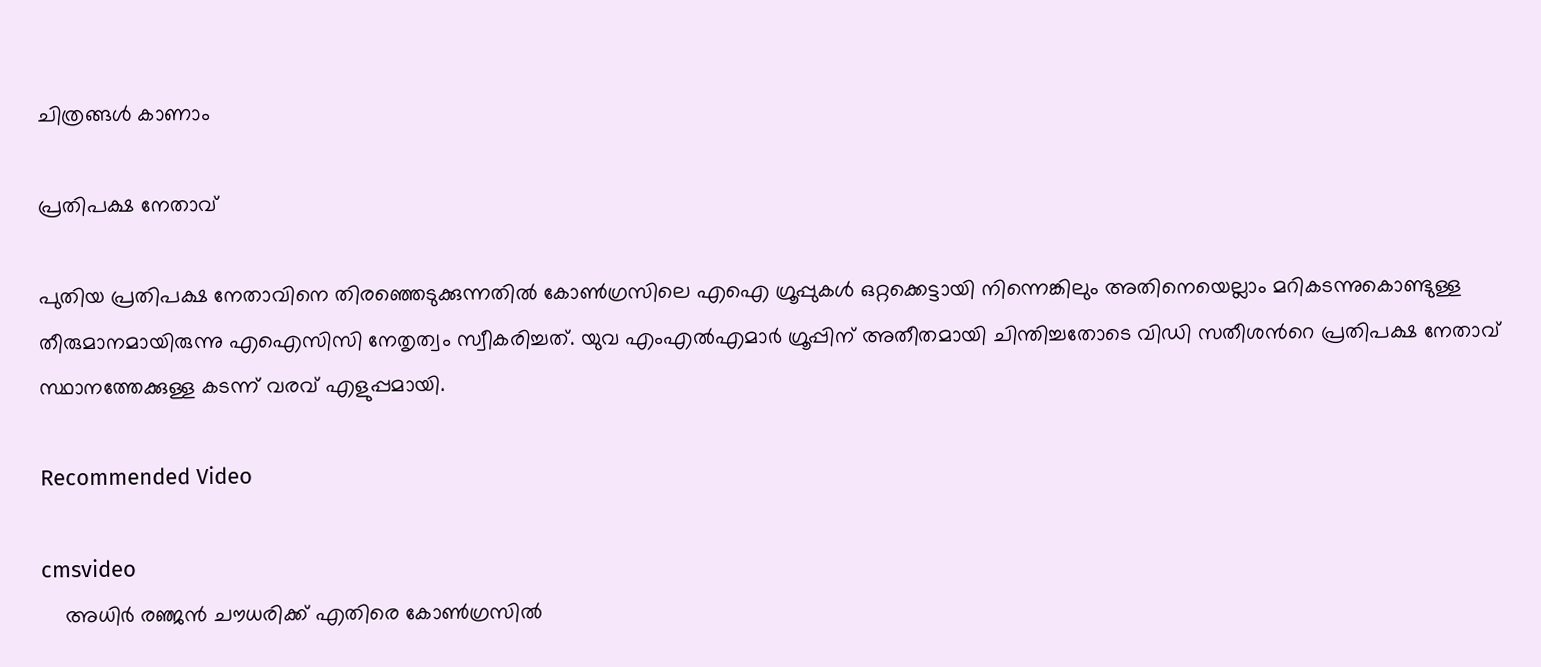ചിത്രങ്ങള്‍ കാണാം

പ്രതിപക്ഷ നേതാവ്

പുതിയ പ്രതിപക്ഷ നേതാവിനെ തിരഞ്ഞെടുക്കുന്നതില്‍ കോണ്‍ഗ്രസിലെ എഐ ഗ്രൂപ്പുകള്‍ ഒറ്റക്കെട്ടായി നിന്നെങ്കിലും അതിനെയെല്ലാം മറികടന്നുകൊണ്ടുള്ള തീരുമാനമായിരുന്നു എഐസിസി നേതൃത്വം സ്വീകരിച്ചത്. യുവ എംഎല്‍എമാര്‍ ഗ്രൂപ്പിന് അതീതമായി ചിന്തിച്ചതോടെ വിഡി സതീശന്‍റെ പ്രതിപക്ഷ നേതാവ് സ്ഥാനത്തേക്കുള്ള കടന്ന് വരവ് എളുപ്പമായി.

Recommended Video

cmsvideo
    അധിര്‍ രഞ്ജന്‍ ചൗധരിക്ക് എതിരെ കോണ്‍ഗ്രസില്‍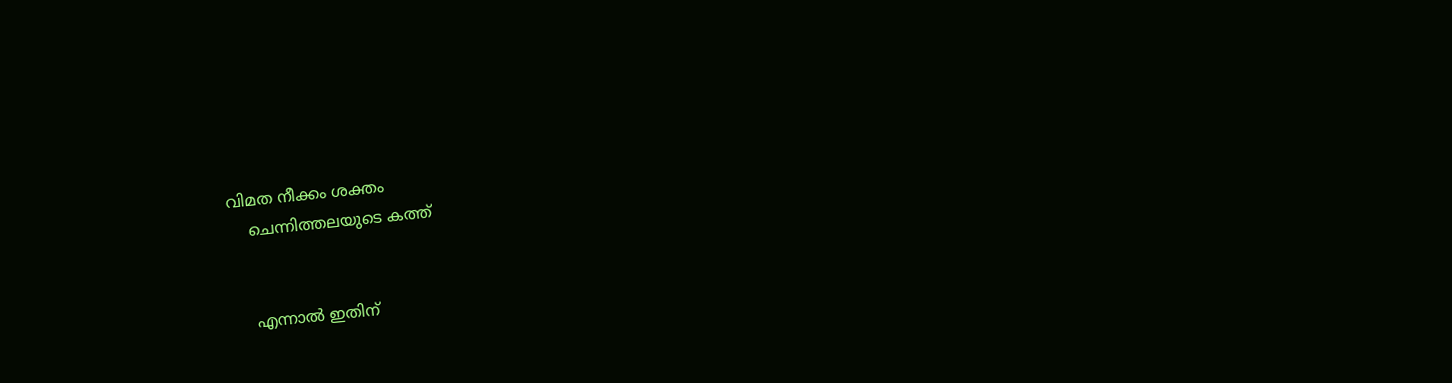വിമത നീക്കം ശക്തം
    ചെന്നിത്തലയുടെ കത്ത്


    എന്നാല്‍ ഇതിന്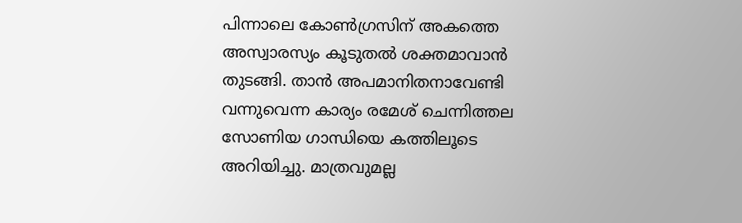പിന്നാലെ കോണ്‍ഗ്രസിന് അകത്തെ അസ്വാരസ്യം കൂടുതല്‍ ശക്തമാവാന്‍ തുടങ്ങി. താന്‍ അപമാനിതനാവേണ്ടി വന്നുവെന്ന കാര്യം രമേശ് ചെന്നിത്തല സോണിയ ഗാന്ധിയെ കത്തിലൂടെ അറിയിച്ചു. മാത്രവുമല്ല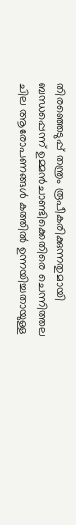തിരഞ്ഞെടുപ്പ് തന്ത്രം രൂപീകരിക്കുന്നതുമായി ബന്ധപ്പെന്ന് ഉമ്മന്‍ചാണ്ടിക്കെതിരെ ചെന്നിത്തല ചില ആരോപണങ്ങള്‍ കത്തില്‍ ഉന്നയിച്ചതായുള്ള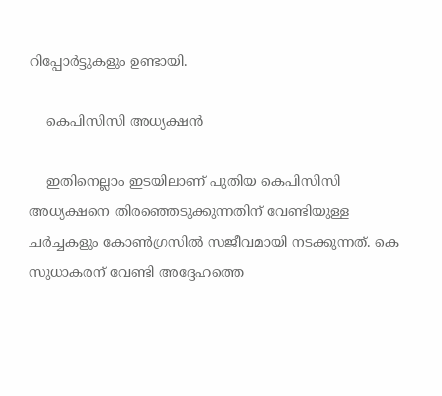റിപ്പോര്‍ട്ടുകളും ഉണ്ടായി.

    കെപിസിസി അധ്യക്ഷന്‍

    ഇതിനെല്ലാം ഇടയിലാണ് പുതിയ കെപിസിസി അധ്യക്ഷനെ തിരഞ്ഞെടുക്കുന്നതിന് വേണ്ടിയുള്ള ചര്‍ച്ചകളും കോണ്‍ഗ്രസില്‍ സജീവമായി നടക്കുന്നത്. കെ സുധാകരന് വേണ്ടി അദ്ദേഹത്തെ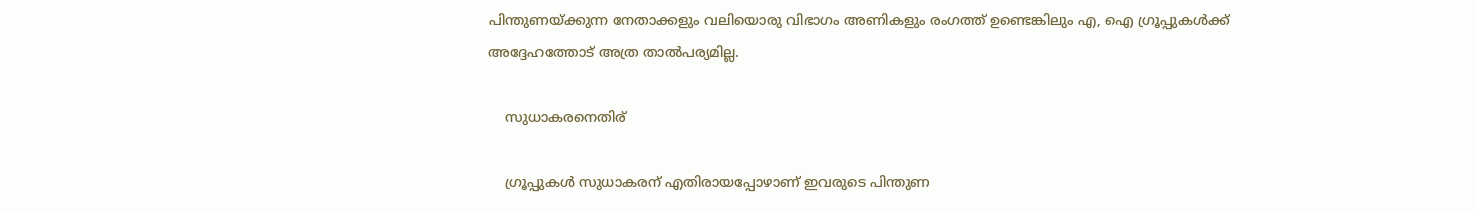പിന്തുണയ്ക്കുന്ന നേതാക്കളും വലിയൊരു വിഭാഗം അണികളും രംഗത്ത് ഉണ്ടെങ്കിലും എ, ഐ ഗ്രൂപ്പുകള്‍ക്ക് അദ്ദേഹത്തോട് അത്ര താല്‍പര്യമില്ല.

    സുധാകരനെതിര്

    ഗ്രൂപ്പുകള്‍ സുധാകരന് എതിരായപ്പോഴാണ് ഇവരുടെ പിന്തുണ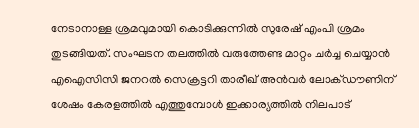നേടാനാള്ള ശ്രമവുമായി കൊടിക്കുന്നില്‍ സുരേഷ് എംപി ശ്രമം തുടങ്ങിയത്. സംഘടന തലത്തില്‍ വരുത്തേണ്ട മാറ്റം ചര്‍ച്ച ചെയ്യാന്‍ എഐസിസി ജനറല്‍ സെക്രട്ടറി താരീഖ് അന്‍വര്‍ ലോക്ഡൗണിന് ശേഷം കേരളത്തില്‍ എത്തുമ്പോള്‍ ഇക്കാര്യത്തില്‍ നിലപാട്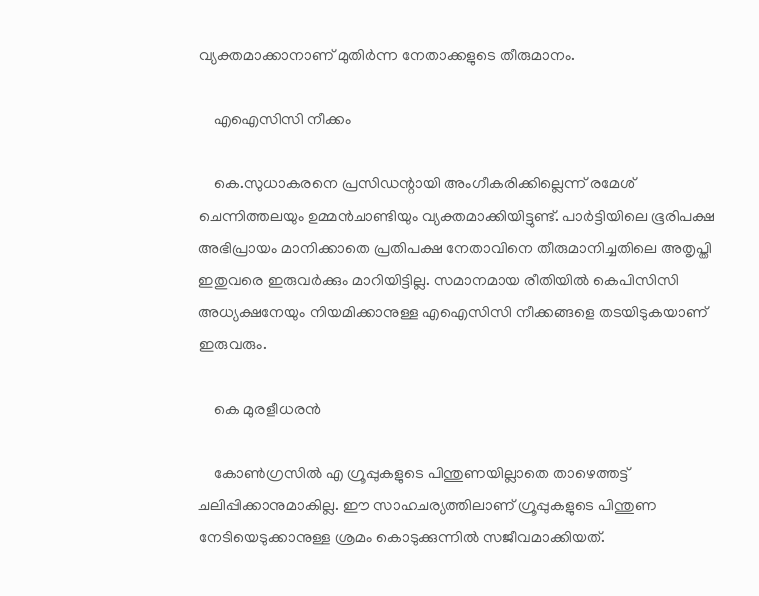വ്യക്തമാക്കാനാണ് മുതിര്‍ന്ന നേതാക്കളുടെ തീരുമാനം.

    എഐസിസി നീക്കം

    കെ.സുധാകരനെ പ്രസിഡന്റായി അംഗീകരിക്കില്ലെന്ന് രമേശ് ചെന്നിത്തലയും ഉമ്മന്‍ചാണ്ടിയും വ്യക്തമാക്കിയിട്ടുണ്ട്. പാര്‍ട്ടിയിലെ ഭൂരിപക്ഷ അഭിപ്രായം മാനിക്കാതെ പ്രതിപക്ഷ നേതാവിനെ തീരുമാനിച്ചതിലെ അതൃപ്തി ഇതുവരെ ഇരുവര്‍ക്കും മാറിയിട്ടില്ല. സമാനമായ രീതിയില്‍ കെപിസിസി അധ്യക്ഷനേയും നിയമിക്കാനുള്ള എഐസിസി നീക്കങ്ങളെ തടയിടുകയാണ് ഇരുവരും.

    കെ മുരളീധരന്‍

    കോണ്‍ഗ്രസില്‍ എ ഗ്രൂപ്പുകളുടെ പിന്തുണയില്ലാതെ താഴെത്തട്ട് ചലിപ്പിക്കാനുമാകില്ല. ഈ സാഹചര്യത്തിലാണ് ഗ്രൂപ്പുകളുടെ പിന്തുണ നേടിയെടുക്കാനുള്ള ശ്രമം കൊടുക്കുന്നില്‍ സജീവമാക്കിയത്.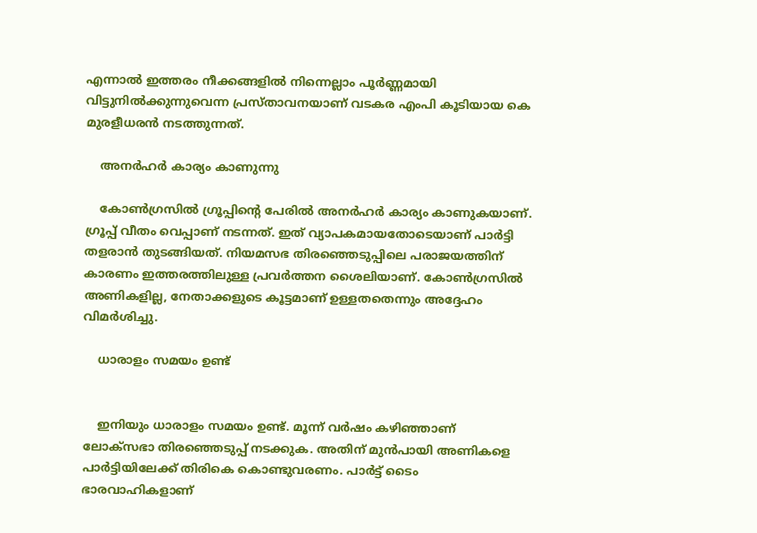എന്നാല്‍ ഇത്തരം നീക്കങ്ങളില്‍ നിന്നെല്ലാം പൂര്‍ണ്ണമായി വിട്ടുനില്‍ക്കുന്നുവെന്ന പ്രസ്താവനയാണ് വടകര എംപി കൂടിയായ കെ മുരളീധരന്‍ നടത്തുന്നത്.

    അനര്‍ഹര്‍ കാര്യം കാണുന്നു

    കോണ്‍ഗ്രസില്‍ ഗ്രൂപ്പിന്‍റെ പേരില്‍ അനര്‍ഹര്‍ കാര്യം കാണുകയാണ്. ഗ്രൂപ്പ് വീതം വെപ്പാണ് നടന്നത്. ഇത് വ്യാപകമായതോടെയാണ് പാര്‍ട്ടി തളരാന്‍ തുടങ്ങിയത്. നിയമസഭ തിരഞ്ഞെടുപ്പിലെ പരാജയത്തിന് കാരണം ഇത്തരത്തിലുള്ള പ്രവര്‍ത്തന ശൈലിയാണ്. കോണ്‍ഗ്രസില്‍ അണികളില്ല, നേതാക്കളുടെ കൂട്ടമാണ് ഉള്ളതതെന്നും അദ്ദേഹം വിമര്‍ശിച്ചു.

    ധാരാളം സമയം ഉണ്ട്


    ഇനിയും ധാരാളം സമയം ഉണ്ട്. മൂന്ന് വര്‍ഷം കഴിഞ്ഞാണ് ലോക്സഭാ തിരഞ്ഞെടുപ്പ് നടക്കുക. അതിന് മുന്‍പായി അണികളെ പാര്‍ട്ടിയിലേക്ക് തിരികെ കൊണ്ടുവരണം. പാര്‍ട്ട് ടൈം ഭാരവാഹികളാണ്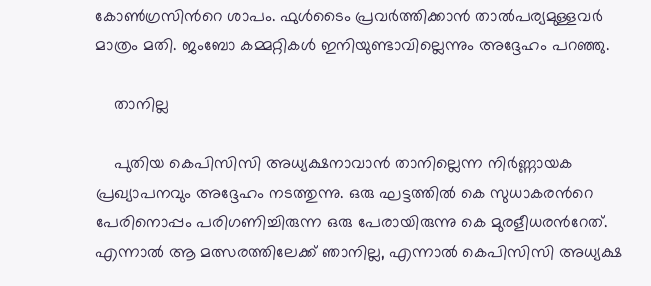കോണ്‍ഗ്രസിന്‍റെ ശാപം. ഫുള്‍ടൈം പ്രവര്‍ത്തിക്കാന്‍ താല്‍പര്യമുള്ളവര്‍ മാത്രം മതി. ജംബോ കമ്മറ്റികള്‍ ഇനിയുണ്ടാവില്ലെന്നും അദ്ദേഹം പറഞ്ഞു.

    താനില്ല

    പുതിയ കെപിസിസി അധ്യക്ഷനാവാന്‍ താനില്ലെന്ന നിര്‍ണ്ണായക പ്രഖ്യാപനവും അദ്ദേഹം നടത്തുന്നു. ഒരു ഘട്ടത്തില്‍ കെ സുധാകരന്‍റെ പേരിനൊപ്പം പരിഗണിച്ചിരുന്ന ഒരു പേരായിരുന്നു കെ മുരളീധരന്‍റേത്. എന്നാല്‍ ആ മത്സരത്തിലേക്ക് ഞാനില്ല, എന്നാല്‍ കെപിസിസി അധ്യക്ഷ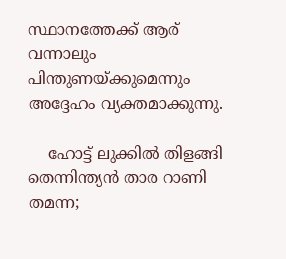സ്ഥാനത്തേക്ക് ആര് വന്നാലും പിന്തുണയ്ക്കുമെന്നും അദ്ദേഹം വ്യക്തമാക്കുന്നു.

    ഹോട്ട് ലുക്കില്‍ തിളങ്ങി തെന്നിന്ത്യന്‍ താര റാണി തമന്ന;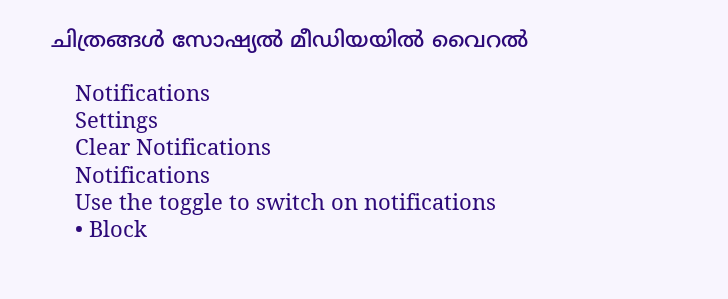ചിത്രങ്ങള്‍ സോഷ്യല്‍ മീഡിയയില്‍ വൈറല്‍

    Notifications
    Settings
    Clear Notifications
    Notifications
    Use the toggle to switch on notifications
    • Block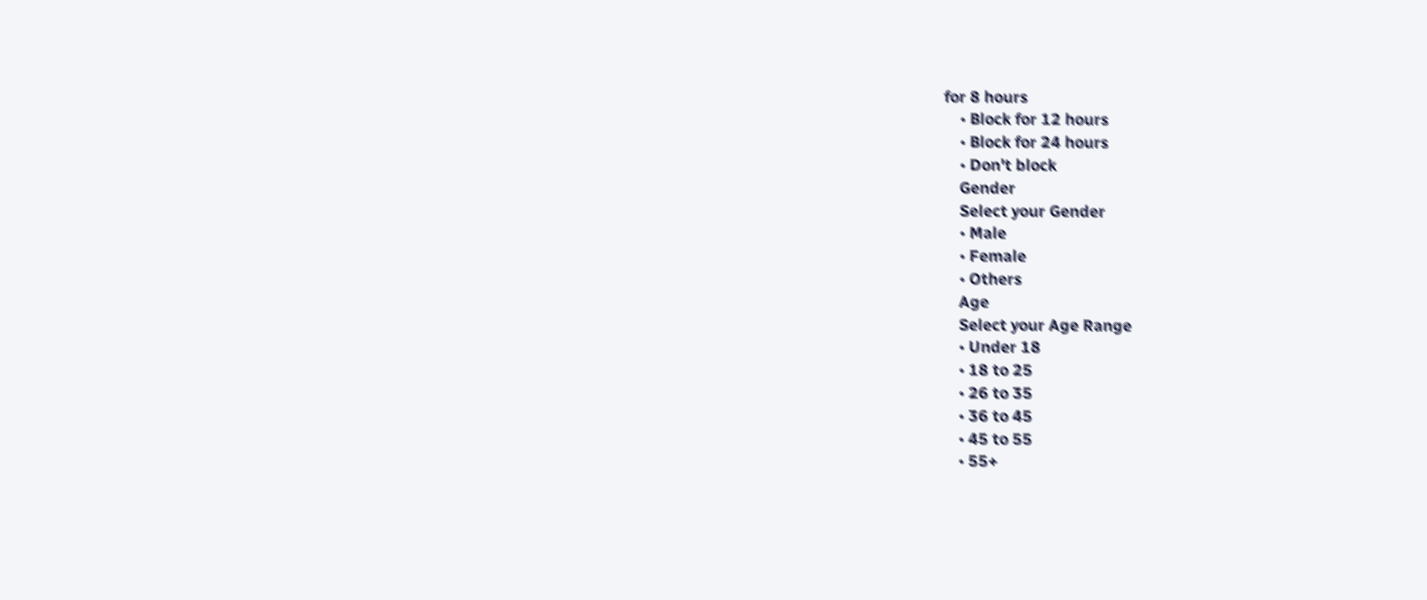for 8 hours
    • Block for 12 hours
    • Block for 24 hours
    • Don't block
    Gender
    Select your Gender
    • Male
    • Female
    • Others
    Age
    Select your Age Range
    • Under 18
    • 18 to 25
    • 26 to 35
    • 36 to 45
    • 45 to 55
    • 55+